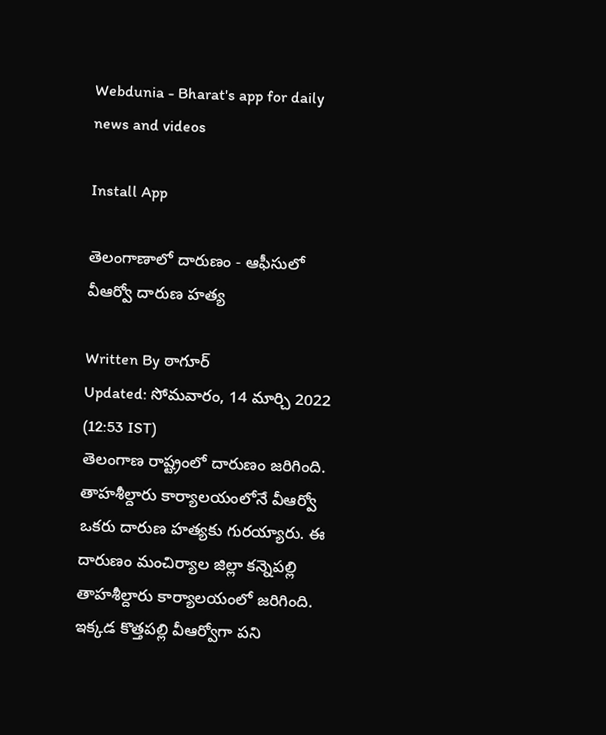Webdunia - Bharat's app for daily news and videos

Install App

తెలంగాణాలో దారుణం - ఆఫీసులో వీఆర్వో దారుణ హత్య

Written By ఠాగూర్
Updated: సోమవారం, 14 మార్చి 2022 (12:53 IST)
తెలంగాణ రాష్ట్రంలో దారుణం జరిగింది. తాహశీల్దారు కార్యాలయంలోనే వీఆర్వో ఒకరు దారుణ హత్యకు గురయ్యారు. ఈ దారుణం మంచిర్యాల జిల్లా కన్నెపల్లి తాహశీల్దారు కార్యాలయంలో జరిగింది. ఇక్కడ కొత్తపల్లి వీఆర్వోగా పని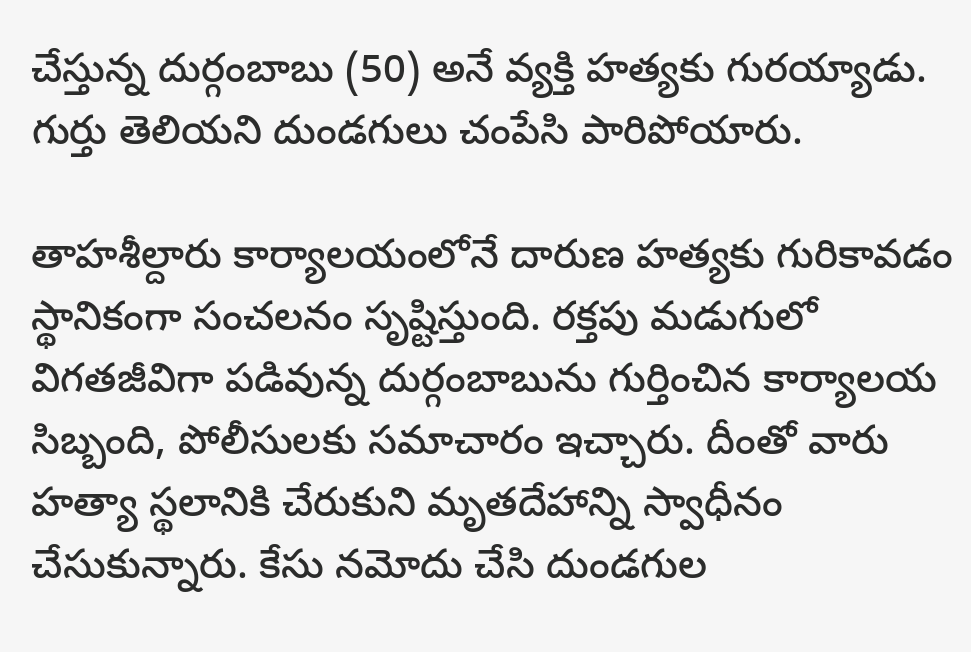చేస్తున్న దుర్గంబాబు (50) అనే వ్యక్తి హత్యకు గురయ్యాడు. గుర్తు తెలియని దుండగులు చంపేసి పారిపోయారు.

తాహశీల్దారు కార్యాలయంలోనే దారుణ హత్యకు గురికావడం స్థానికంగా సంచలనం సృష్టిస్తుంది. రక్తపు మడుగులో విగతజీవిగా పడివున్న దుర్గంబాబును గుర్తించిన కార్యాలయ సిబ్బంది, పోలీసులకు సమాచారం ఇచ్చారు. దీంతో వారు హత్యా స్థలానికి చేరుకుని మృతదేహాన్ని స్వాధీనం చేసుకున్నారు. కేసు నమోదు చేసి దుండగుల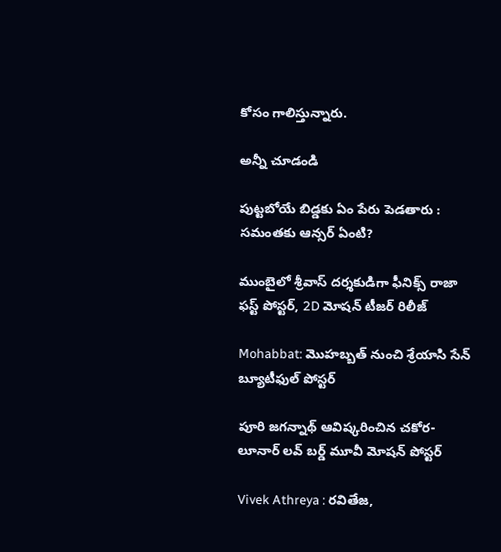కోసం గాలిస్తున్నారు.

అన్నీ చూడండి

పుట్టబోయే బిడ్డకు ఏం పేరు పెడతారు : సమంతకు ఆన్సర్ ఏంటి?

ముంబైలో శ్రీవాస్ దర్శకుడిగా ఫీనిక్స్ రాజా ఫస్ట్ పోస్టర్, 2D మోషన్ టీజర్‌ రిలీజ్

Mohabbat: మొహబ్బత్ నుంచి శ్రేయాసి సేన్ బ్యూటీఫుల్ పోస్టర్

పూరి జగన్నాథ్ ఆవిష్కరించిన చకోర- లూనార్ లవ్ బర్డ్ మూవీ మోషన్ పోస్టర్

Vivek Athreya : రవితేజ,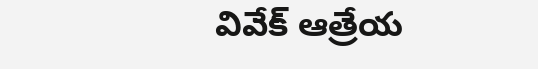వివేక్ ఆత్రేయ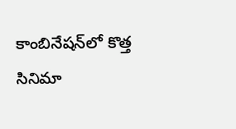కాంబినేషన్‌లో కొత్త సినిమా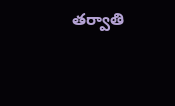తర్వాతి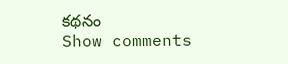కథనం
Show comments